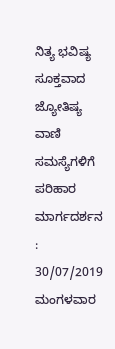ನಿತ್ಯ ಭವಿಷ್ಯ
ಸೂಕ್ತವಾದ ಜ್ಯೋತಿಷ್ಯ ವಾಣಿ ಸಮಸ್ಯೆಗಳಿಗೆ ಪರಿಹಾರ ಮಾರ್ಗದರ್ಶನ : 30/07/2019 ಮಂಗಳವಾರ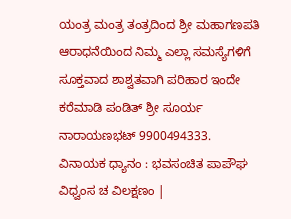ಯಂತ್ರ ಮಂತ್ರ ತಂತ್ರದಿಂದ ಶ್ರೀ ಮಹಾಗಣಪತಿ ಆರಾಧನೆಯಿಂದ ನಿಮ್ಮ ಎಲ್ಲಾ ಸಮಸ್ಯೆಗಳಿಗೆ ಸೂಕ್ತವಾದ ಶಾಶ್ವತವಾಗಿ ಪರಿಹಾರ ಇಂದೇ ಕರೆಮಾಡಿ ಪಂಡಿತ್ ಶ್ರೀ ಸೂರ್ಯ ನಾರಾಯಣಭಟ್ 9900494333.
ವಿನಾಯಕ ಧ್ಯಾನಂ : ಭವಸಂಚಿತ ಪಾಪೌಘ ವಿಧ್ವಂಸ ಚ ವಿಲಕ್ಷಣಂ |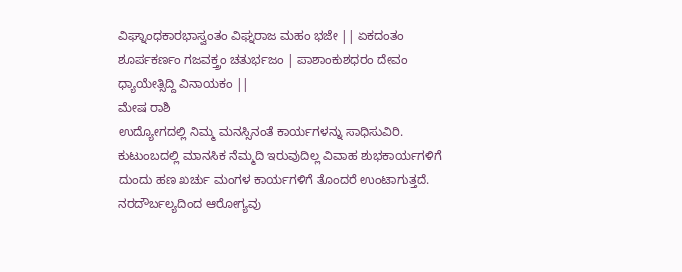ವಿಘ್ನಾಂಧಕಾರಭಾಸ್ವಂತಂ ವಿಘ್ನರಾಜ ಮಹಂ ಭಜೇ || ಏಕದಂತಂ ಶೂರ್ಪಕರ್ಣಂ ಗಜವಕ್ತ್ರಂ ಚತುರ್ಭಜಂ | ಪಾಶಾಂಕುಶಧರಂ ದೇವಂ ಧ್ಯಾಯೇತ್ಸಿದ್ದಿ ವಿನಾಯಕಂ ||
ಮೇಷ ರಾಶಿ
ಉದ್ಯೋಗದಲ್ಲಿ ನಿಮ್ಮ ಮನಸ್ಸಿನಂತೆ ಕಾರ್ಯಗಳನ್ನು ಸಾಧಿಸುವಿರಿ. ಕುಟುಂಬದಲ್ಲಿ ಮಾನಸಿಕ ನೆಮ್ಮದಿ ಇರುವುದಿಲ್ಲ ವಿವಾಹ ಶುಭಕಾರ್ಯಗಳಿಗೆ ದುಂದು ಹಣ ಖರ್ಚು ಮಂಗಳ ಕಾರ್ಯಗಳಿಗೆ ತೊಂದರೆ ಉಂಟಾಗುತ್ತದೆ. ನರದೌರ್ಬಲ್ಯದಿಂದ ಆರೋಗ್ಯವು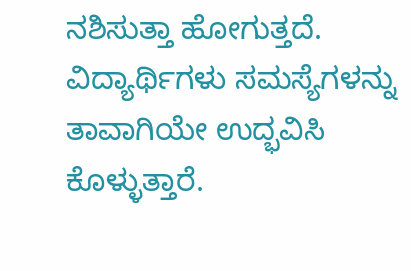ನಶಿಸುತ್ತಾ ಹೋಗುತ್ತದೆ. ವಿದ್ಯಾರ್ಥಿಗಳು ಸಮಸ್ಯೆಗಳನ್ನು ತಾವಾಗಿಯೇ ಉದ್ಭವಿಸಿ ಕೊಳ್ಳುತ್ತಾರೆ.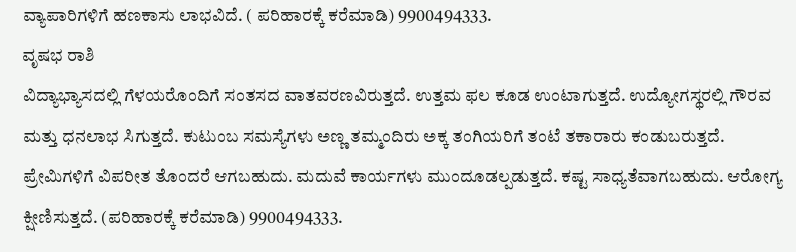ವ್ಯಾಪಾರಿಗಳಿಗೆ ಹಣಕಾಸು ಲಾಭವಿದೆ. ( ಪರಿಹಾರಕ್ಕೆ ಕರೆಮಾಡಿ) 9900494333.
ವೃಷಭ ರಾಶಿ
ವಿದ್ಯಾಭ್ಯಾಸದಲ್ಲಿ ಗೆಳಯರೊಂದಿಗೆ ಸಂತಸದ ವಾತವರಣವಿರುತ್ತದೆ. ಉತ್ತಮ ಫಲ ಕೂಡ ಉಂಟಾಗುತ್ತದೆ. ಉದ್ಯೋಗಸ್ಥರಲ್ಲಿ ಗೌರವ ಮತ್ತು ಧನಲಾಭ ಸಿಗುತ್ತದೆ. ಕುಟುಂಬ ಸಮಸ್ಯೆಗಳು ಅಣ್ಣ ತಮ್ಮಂದಿರು ಅಕ್ಕ ತಂಗಿಯರಿಗೆ ತಂಟೆ ತಕಾರಾರು ಕಂಡುಬರುತ್ತದೆ. ಪ್ರೇಮಿಗಳಿಗೆ ವಿಪರೀತ ತೊಂದರೆ ಆಗಬಹುದು. ಮದುವೆ ಕಾರ್ಯಗಳು ಮುಂದೂಡಲ್ಪಡುತ್ತದೆ. ಕಷ್ಟ ಸಾಧ್ಯತೆವಾಗಬಹುದು. ಆರೋಗ್ಯ ಕ್ಷೀಣಿಸುತ್ತದೆ. (ಪರಿಹಾರಕ್ಕೆ ಕರೆಮಾಡಿ) 9900494333.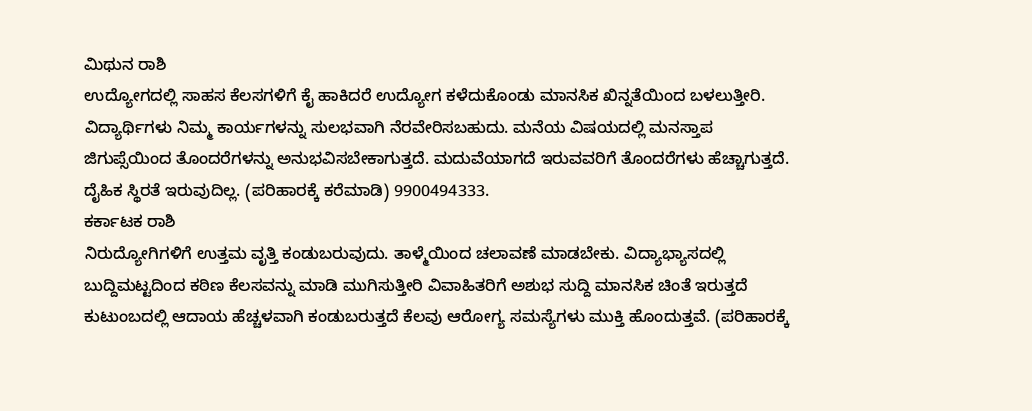ಮಿಥುನ ರಾಶಿ
ಉದ್ಯೋಗದಲ್ಲಿ ಸಾಹಸ ಕೆಲಸಗಳಿಗೆ ಕೈ ಹಾಕಿದರೆ ಉದ್ಯೋಗ ಕಳೆದುಕೊಂಡು ಮಾನಸಿಕ ಖಿನ್ನತೆಯಿಂದ ಬಳಲುತ್ತೀರಿ. ವಿದ್ಯಾರ್ಥಿಗಳು ನಿಮ್ಮ ಕಾರ್ಯಗಳನ್ನು ಸುಲಭವಾಗಿ ನೆರವೇರಿಸಬಹುದು. ಮನೆಯ ವಿಷಯದಲ್ಲಿ ಮನಸ್ತಾಪ ಜಿಗುಪ್ಸೆಯಿಂದ ತೊಂದರೆಗಳನ್ನು ಅನುಭವಿಸಬೇಕಾಗುತ್ತದೆ. ಮದುವೆಯಾಗದೆ ಇರುವವರಿಗೆ ತೊಂದರೆಗಳು ಹೆಚ್ಚಾಗುತ್ತದೆ. ದೈಹಿಕ ಸ್ಥಿರತೆ ಇರುವುದಿಲ್ಲ. (ಪರಿಹಾರಕ್ಕೆ ಕರೆಮಾಡಿ) 9900494333.
ಕರ್ಕಾಟಕ ರಾಶಿ
ನಿರುದ್ಯೋಗಿಗಳಿಗೆ ಉತ್ತಮ ವೃತ್ತಿ ಕಂಡುಬರುವುದು. ತಾಳ್ಮೆಯಿಂದ ಚಲಾವಣೆ ಮಾಡಬೇಕು. ವಿದ್ಯಾಭ್ಯಾಸದಲ್ಲಿ ಬುದ್ದಿಮಟ್ಟದಿಂದ ಕಠಿಣ ಕೆಲಸವನ್ನು ಮಾಡಿ ಮುಗಿಸುತ್ತೀರಿ ವಿವಾಹಿತರಿಗೆ ಅಶುಭ ಸುದ್ದಿ ಮಾನಸಿಕ ಚಿಂತೆ ಇರುತ್ತದೆ ಕುಟುಂಬದಲ್ಲಿ ಆದಾಯ ಹೆಚ್ಚಳವಾಗಿ ಕಂಡುಬರುತ್ತದೆ ಕೆಲವು ಆರೋಗ್ಯ ಸಮಸ್ಯೆಗಳು ಮುಕ್ತಿ ಹೊಂದುತ್ತವೆ. (ಪರಿಹಾರಕ್ಕೆ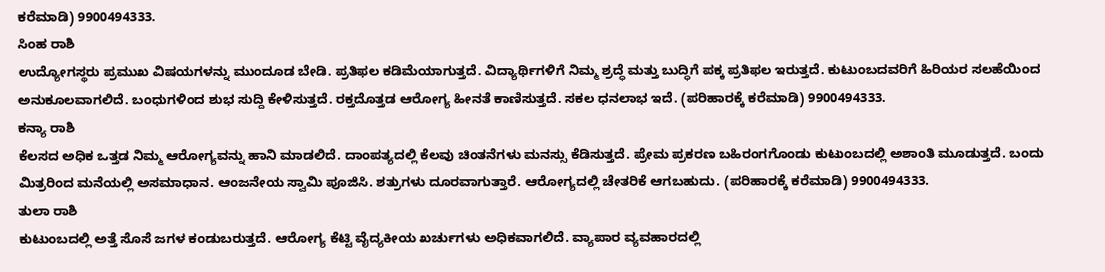ಕರೆಮಾಡಿ) 9900494333.
ಸಿಂಹ ರಾಶಿ
ಉದ್ಯೋಗಸ್ಥರು ಪ್ರಮುಖ ವಿಷಯಗಳನ್ನು ಮುಂದೂಡ ಬೇಡಿ. ಪ್ರತಿಫಲ ಕಡಿಮೆಯಾಗುತ್ತದೆ. ವಿದ್ಯಾರ್ಥಿಗಳಿಗೆ ನಿಮ್ಮ ಶ್ರದ್ಧೆ ಮತ್ತು ಬುದ್ಧಿಗೆ ಪಕ್ಕ ಪ್ರತಿಫಲ ಇರುತ್ತದೆ. ಕುಟುಂಬದವರಿಗೆ ಹಿರಿಯರ ಸಲಹೆಯಿಂದ ಅನುಕೂಲವಾಗಲಿದೆ. ಬಂಧುಗಳಿಂದ ಶುಭ ಸುದ್ದಿ ಕೇಳಿಸುತ್ತದೆ. ರಕ್ತದೊತ್ತಡ ಆರೋಗ್ಯ ಹೀನತೆ ಕಾಣಿಸುತ್ತದೆ. ಸಕಲ ಧನಲಾಭ ಇದೆ. (ಪರಿಹಾರಕ್ಕೆ ಕರೆಮಾಡಿ) 9900494333.
ಕನ್ಯಾ ರಾಶಿ
ಕೆಲಸದ ಅಧಿಕ ಒತ್ತಡ ನಿಮ್ಮ ಆರೋಗ್ಯವನ್ನು ಹಾನಿ ಮಾಡಲಿದೆ. ದಾಂಪತ್ಯದಲ್ಲಿ ಕೆಲವು ಚಿಂತನೆಗಳು ಮನಸ್ಸು ಕೆಡಿಸುತ್ತದೆ. ಪ್ರೇಮ ಪ್ರಕರಣ ಬಹಿರಂಗಗೊಂಡು ಕುಟುಂಬದಲ್ಲಿ ಅಶಾಂತಿ ಮೂಡುತ್ತದೆ. ಬಂದು ಮಿತ್ರರಿಂದ ಮನೆಯಲ್ಲಿ ಅಸಮಾಧಾನ. ಆಂಜನೇಯ ಸ್ವಾಮಿ ಪೂಜಿಸಿ. ಶತ್ರುಗಳು ದೂರವಾಗುತ್ತಾರೆ. ಆರೋಗ್ಯದಲ್ಲಿ ಚೇತರಿಕೆ ಆಗಬಹುದು. (ಪರಿಹಾರಕ್ಕೆ ಕರೆಮಾಡಿ) 9900494333.
ತುಲಾ ರಾಶಿ
ಕುಟುಂಬದಲ್ಲಿ ಅತ್ತೆ ಸೊಸೆ ಜಗಳ ಕಂಡುಬರುತ್ತದೆ. ಆರೋಗ್ಯ ಕೆಟ್ಟಿ ವೈದ್ಯಕೀಯ ಖರ್ಚುಗಳು ಅಧಿಕವಾಗಲಿದೆ. ವ್ಯಾಪಾರ ವ್ಯವಹಾರದಲ್ಲಿ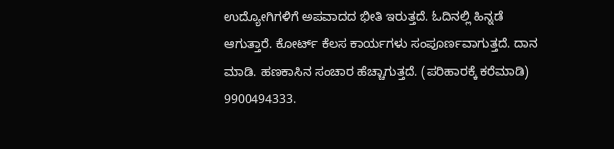ಉದ್ಯೋಗಿಗಳಿಗೆ ಅಪವಾದದ ಭೀತಿ ಇರುತ್ತದೆ. ಓದಿನಲ್ಲಿ ಹಿನ್ನಡೆ ಆಗುತ್ತಾರೆ. ಕೋರ್ಟ್ ಕೆಲಸ ಕಾರ್ಯಗಳು ಸಂಪೂರ್ಣವಾಗುತ್ತದೆ. ದಾನ ಮಾಡಿ. ಹಣಕಾಸಿನ ಸಂಚಾರ ಹೆಚ್ಚಾಗುತ್ತದೆ. (ಪರಿಹಾರಕ್ಕೆ ಕರೆಮಾಡಿ) 9900494333.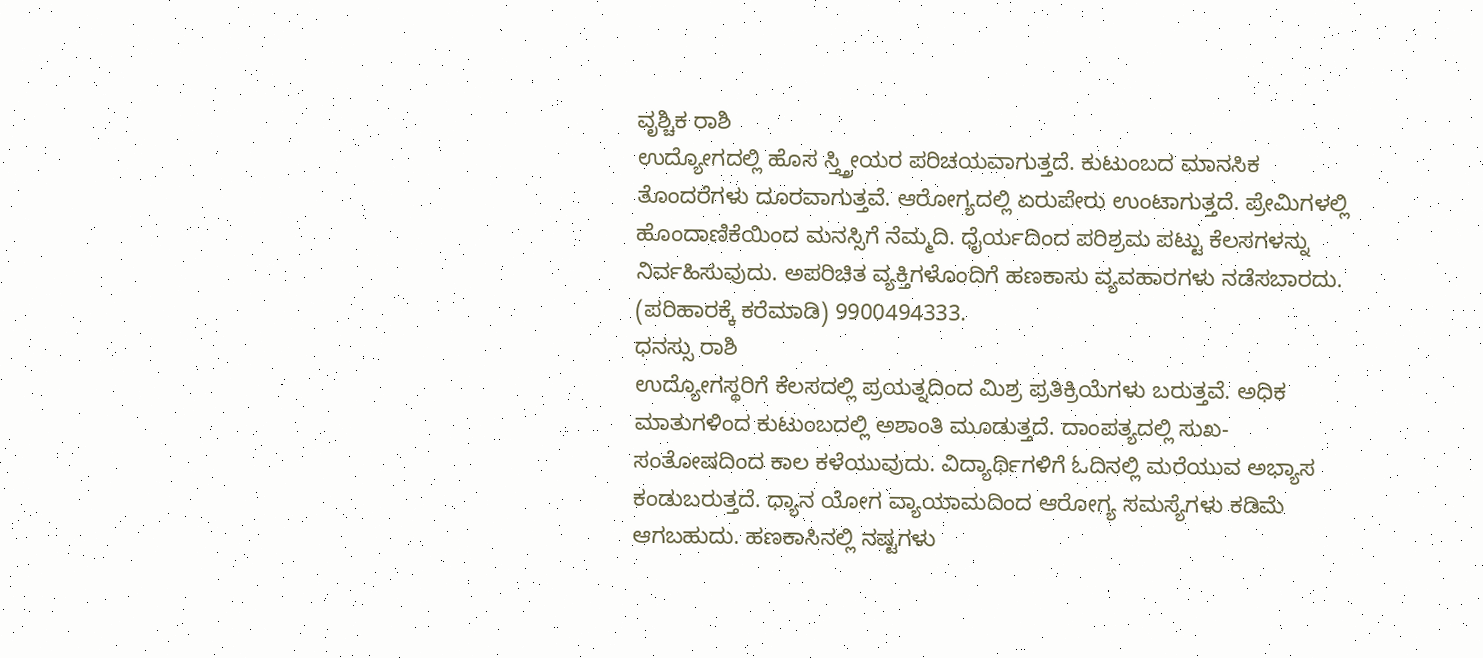ವೃಶ್ಚಿಕ ರಾಶಿ
ಉದ್ಯೋಗದಲ್ಲಿ ಹೊಸ ಸ್ತ್ತ್ರೀಯರ ಪರಿಚಯವಾಗುತ್ತದೆ. ಕುಟುಂಬದ ಮಾನಸಿಕ ತೊಂದರೆಗಳು ದೂರವಾಗುತ್ತವೆ. ಆರೋಗ್ಯದಲ್ಲಿ ಏರುಪೇರು ಉಂಟಾಗುತ್ತದೆ. ಪ್ರೇಮಿಗಳಲ್ಲಿ ಹೊಂದಾಣಿಕೆಯಿಂದ ಮನಸ್ಸಿಗೆ ನೆಮ್ಮದಿ. ಧೈರ್ಯದಿಂದ ಪರಿಶ್ರಮ ಪಟ್ಟು ಕೆಲಸಗಳನ್ನು ನಿರ್ವಹಿಸುವುದು. ಅಪರಿಚಿತ ವ್ಯಕ್ತಿಗಳೊಂದಿಗೆ ಹಣಕಾಸು ವ್ಯವಹಾರಗಳು ನಡೆಸಬಾರದು. (ಪರಿಹಾರಕ್ಕೆ ಕರೆಮಾಡಿ) 9900494333.
ಧನಸ್ಸು ರಾಶಿ
ಉದ್ಯೋಗಸ್ಥರಿಗೆ ಕೆಲಸದಲ್ಲಿ ಪ್ರಯತ್ನದಿಂದ ಮಿಶ್ರ ಪ್ರತಿಕ್ರಿಯೆಗಳು ಬರುತ್ತವೆ. ಅಧಿಕ ಮಾತುಗಳಿಂದ ಕುಟುಂಬದಲ್ಲಿ ಅಶಾಂತಿ ಮೂಡುತ್ತದೆ. ದಾಂಪತ್ಯದಲ್ಲಿ ಸುಖ-ಸಂತೋಷದಿಂದ ಕಾಲ ಕಳೆಯುವುದು. ವಿದ್ಯಾರ್ಥಿಗಳಿಗೆ ಓದಿನಲ್ಲಿ ಮರೆಯುವ ಅಭ್ಯಾಸ ಕಂಡುಬರುತ್ತದೆ. ಧ್ಯಾನ ಯೋಗ ವ್ಯಾಯಾಮದಿಂದ ಆರೋಗ್ಯ ಸಮಸ್ಯೆಗಳು ಕಡಿಮೆ ಆಗಬಹುದು. ಹಣಕಾಸಿನಲ್ಲಿ ನಷ್ಟಗಳು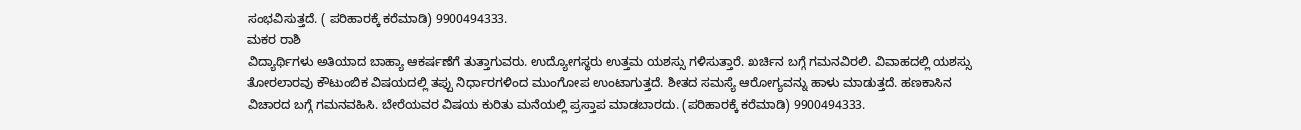ಸಂಭವಿಸುತ್ತದೆ. ( ಪರಿಹಾರಕ್ಕೆ ಕರೆಮಾಡಿ) 9900494333.
ಮಕರ ರಾಶಿ
ವಿದ್ಯಾರ್ಥಿಗಳು ಅತಿಯಾದ ಬಾಹ್ಯಾ ಆಕರ್ಷಣೆಗೆ ತುತ್ತಾಗುವರು. ಉದ್ಯೋಗಸ್ಥರು ಉತ್ತಮ ಯಶಸ್ಸು ಗಳಿಸುತ್ತಾರೆ. ಖರ್ಚಿನ ಬಗ್ಗೆ ಗಮನವಿರಲಿ. ವಿವಾಹದಲ್ಲಿ ಯಶಸ್ಸು ತೋರಲಾರವು ಕೌಟುಂಬಿಕ ವಿಷಯದಲ್ಲಿ ತಪ್ಪು ನಿರ್ಧಾರಗಳಿಂದ ಮುಂಗೋಪ ಉಂಟಾಗುತ್ತದೆ. ಶೀತದ ಸಮಸ್ಯೆ ಆರೋಗ್ಯವನ್ನು ಹಾಳು ಮಾಡುತ್ತದೆ. ಹಣಕಾಸಿನ ವಿಚಾರದ ಬಗ್ಗೆ ಗಮನವಹಿಸಿ. ಬೇರೆಯವರ ವಿಷಯ ಕುರಿತು ಮನೆಯಲ್ಲಿ ಪ್ರಸ್ತಾಪ ಮಾಡಬಾರದು. (ಪರಿಹಾರಕ್ಕೆ ಕರೆಮಾಡಿ) 9900494333.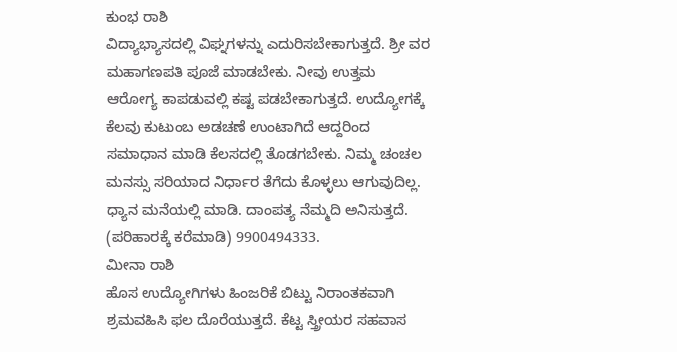ಕುಂಭ ರಾಶಿ
ವಿದ್ಯಾಭ್ಯಾಸದಲ್ಲಿ ವಿಘ್ನಗಳನ್ನು ಎದುರಿಸಬೇಕಾಗುತ್ತದೆ. ಶ್ರೀ ವರ ಮಹಾಗಣಪತಿ ಪೂಜೆ ಮಾಡಬೇಕು. ನೀವು ಉತ್ತಮ ಆರೋಗ್ಯ ಕಾಪಡುವಲ್ಲಿ ಕಷ್ಟ ಪಡಬೇಕಾಗುತ್ತದೆ. ಉದ್ಯೋಗಕ್ಕೆ ಕೆಲವು ಕುಟುಂಬ ಅಡಚಣೆ ಉಂಟಾಗಿದೆ ಆದ್ದರಿಂದ ಸಮಾಧಾನ ಮಾಡಿ ಕೆಲಸದಲ್ಲಿ ತೊಡಗಬೇಕು. ನಿಮ್ಮ ಚಂಚಲ ಮನಸ್ಸು ಸರಿಯಾದ ನಿರ್ಧಾರ ತೆಗೆದು ಕೊಳ್ಳಲು ಆಗುವುದಿಲ್ಲ. ಧ್ಯಾನ ಮನೆಯಲ್ಲಿ ಮಾಡಿ. ದಾಂಪತ್ಯ ನೆಮ್ಮದಿ ಅನಿಸುತ್ತದೆ. (ಪರಿಹಾರಕ್ಕೆ ಕರೆಮಾಡಿ) 9900494333.
ಮೀನಾ ರಾಶಿ
ಹೊಸ ಉದ್ಯೋಗಿಗಳು ಹಿಂಜರಿಕೆ ಬಿಟ್ಟು ನಿರಾಂತಕವಾಗಿ ಶ್ರಮವಹಿಸಿ ಫಲ ದೊರೆಯುತ್ತದೆ. ಕೆಟ್ಟ ಸ್ತ್ರೀಯರ ಸಹವಾಸ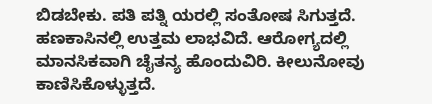ಬಿಡಬೇಕು. ಪತಿ ಪತ್ನಿ ಯರಲ್ಲಿ ಸಂತೋಷ ಸಿಗುತ್ತದೆ. ಹಣಕಾಸಿನಲ್ಲಿ ಉತ್ತಮ ಲಾಭವಿದೆ. ಆರೋಗ್ಯದಲ್ಲಿ ಮಾನಸಿಕವಾಗಿ ಚೈತನ್ಯ ಹೊಂದುವಿರಿ. ಕೀಲುನೋವು ಕಾಣಿಸಿಕೊಳ್ಳುತ್ತದೆ.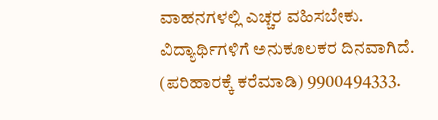ವಾಹನಗಳಲ್ಲಿ ಎಚ್ಚರ ವಹಿಸಬೇಕು. ವಿದ್ಯಾರ್ಥಿಗಳಿಗೆ ಅನುಕೂಲಕರ ದಿನವಾಗಿದೆ. (ಪರಿಹಾರಕ್ಕೆ ಕರೆಮಾಡಿ) 9900494333.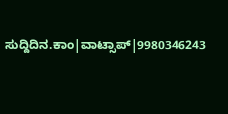ಸುದ್ದಿದಿನ.ಕಾಂ|ವಾಟ್ಸಾಪ್|9980346243